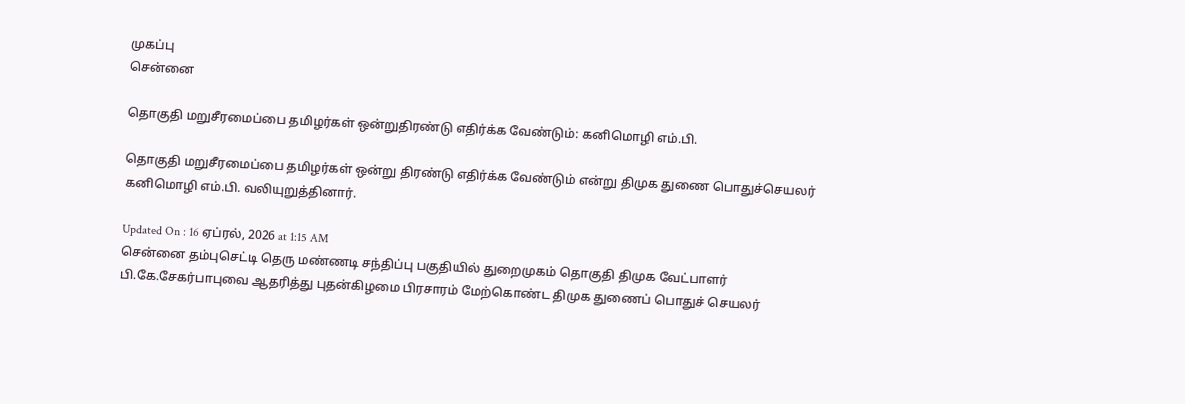முகப்பு
சென்னை

தொகுதி மறுசீரமைப்பை தமிழர்கள் ஒன்றுதிரண்டு எதிர்க்க வேண்டும்: கனிமொழி எம்.பி.

தொகுதி மறுசீரமைப்பை தமிழர்கள் ஒன்று திரண்டு எதிர்க்க வேண்டும் என்று திமுக துணை பொதுச்செயலர் கனிமொழி எம்.பி. வலியுறுத்தினார்.

Updated On : 16 ஏப்ரல், 2026 at 1:15 AM
சென்னை தம்புசெட்டி தெரு மண்ணடி சந்திப்பு பகுதியில் துறைமுகம் தொகுதி திமுக வேட்பாளர் பி.கே.சேகர்பாபுவை ஆதரித்து புதன்கிழமை பிரசாரம் மேற்கொண்ட திமுக துணைப் பொதுச் செயலர்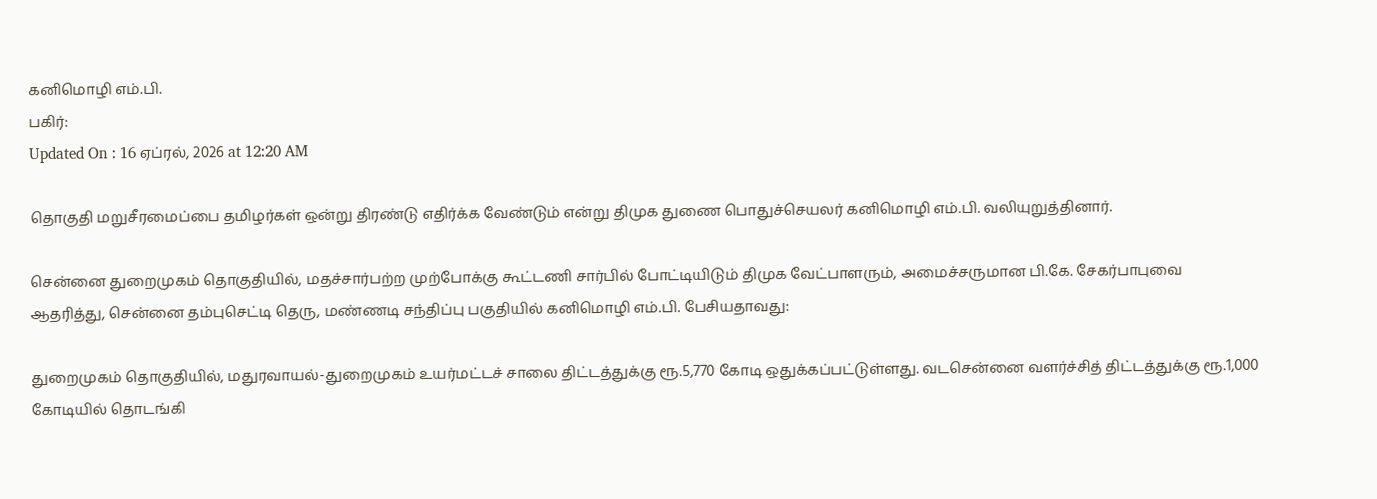கனிமொழி எம்.பி.
பகிர்:
Updated On : 16 ஏப்ரல், 2026 at 12:20 AM

தொகுதி மறுசீரமைப்பை தமிழர்கள் ஒன்று திரண்டு எதிர்க்க வேண்டும் என்று திமுக துணை பொதுச்செயலர் கனிமொழி எம்.பி. வலியுறுத்தினார்.

சென்னை துறைமுகம் தொகுதியில், மதச்சார்பற்ற முற்போக்கு கூட்டணி சார்பில் போட்டியிடும் திமுக வேட்பாளரும், அமைச்சருமான பி.கே. சேகர்பாபுவை ஆதரித்து, சென்னை தம்புசெட்டி தெரு, மண்ணடி சந்திப்பு பகுதியில் கனிமொழி எம்.பி. பேசியதாவது:

துறைமுகம் தொகுதியில், மதுரவாயல்-துறைமுகம் உயர்மட்டச் சாலை திட்டத்துக்கு ரூ.5,770 கோடி ஒதுக்கப்பட்டுள்ளது. வடசென்னை வளர்ச்சித் திட்டத்துக்கு ரூ.1,000 கோடியில் தொடங்கி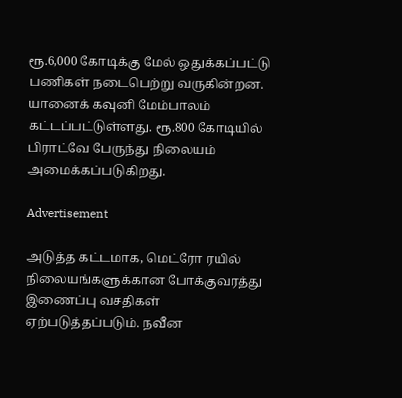ரூ.6,000 கோடிக்கு மேல் ஒதுக்கப்பட்டு பணிகள் நடைபெற்று வருகின்றன. யானைக் கவுனி மேம்பாலம் கட்டப்பட்டுள்ளது. ரூ.800 கோடியில் பிராட்வே பேருந்து நிலையம் அமைக்கப்படுகிறது.

Advertisement

அடுத்த கட்டமாக, மெட்ரோ ரயில் நிலையங்களுக்கான போக்குவரத்து இணைப்பு வசதிகள் ஏற்படுத்தப்படும். நவீன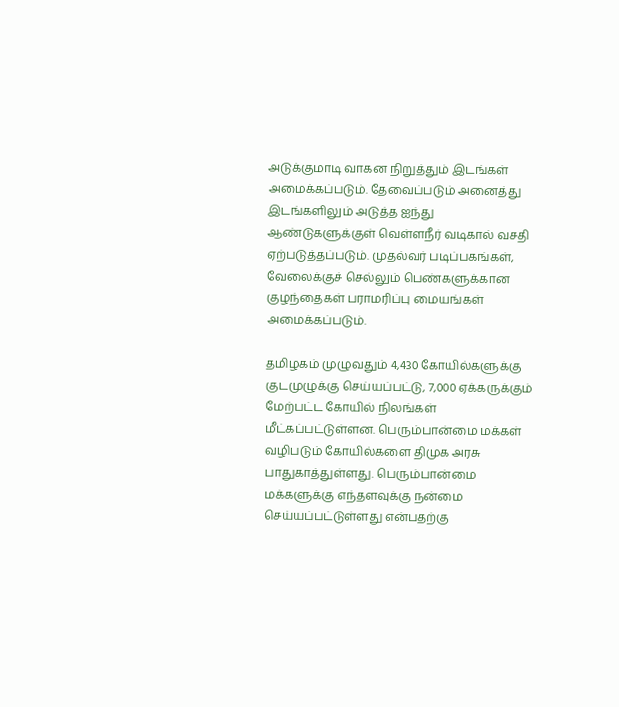அடுக்குமாடி வாகன நிறுத்தும் இடங்கள் அமைக்கப்படும். தேவைப்படும் அனைத்து இடங்களிலும் அடுத்த ஐந்து ஆண்டுகளுக்குள் வெள்ளநீர் வடிகால் வசதி ஏற்படுத்தப்படும். முதல்வர் படிப்பகங்கள், வேலைக்குச் செல்லும் பெண்களுக்கான குழந்தைகள் பராமரிப்பு மையங்கள் அமைக்கப்படும்.

தமிழகம் முழுவதும் 4,430 கோயில்களுக்கு குடமுழுக்கு செய்யப்பட்டு, 7,000 ஏக்கருக்கும் மேற்பட்ட கோயில் நிலங்கள் மீட்கப்பட்டுள்ளன. பெரும்பான்மை மக்கள் வழிபடும் கோயில்களை திமுக அரசு பாதுகாத்துள்ளது. பெரும்பான்மை மக்களுக்கு எந்தளவுக்கு நன்மை செய்யப்பட்டுள்ளது என்பதற்கு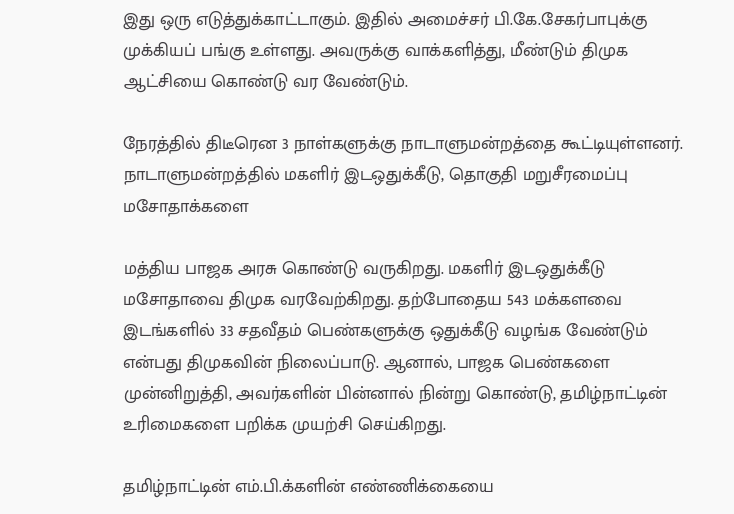இது ஒரு எடுத்துக்காட்டாகும். இதில் அமைச்சர் பி.கே.சேகர்பாபுக்கு முக்கியப் பங்கு உள்ளது. அவருக்கு வாக்களித்து, மீண்டும் திமுக ஆட்சியை கொண்டு வர வேண்டும்.

நேரத்தில் திடீரென 3 நாள்களுக்கு நாடாளுமன்றத்தை கூட்டியுள்ளனர். நாடாளுமன்றத்தில் மகளிர் இடஒதுக்கீடு, தொகுதி மறுசீரமைப்பு மசோதாக்களை

மத்திய பாஜக அரசு கொண்டு வருகிறது. மகளிர் இடஒதுக்கீடு மசோதாவை திமுக வரவேற்கிறது. தற்போதைய 543 மக்களவை இடங்களில் 33 சதவீதம் பெண்களுக்கு ஒதுக்கீடு வழங்க வேண்டும் என்பது திமுகவின் நிலைப்பாடு. ஆனால், பாஜக பெண்களை முன்னிறுத்தி, அவர்களின் பின்னால் நின்று கொண்டு, தமிழ்நாட்டின் உரிமைகளை பறிக்க முயற்சி செய்கிறது.

தமிழ்நாட்டின் எம்.பி.க்களின் எண்ணிக்கையை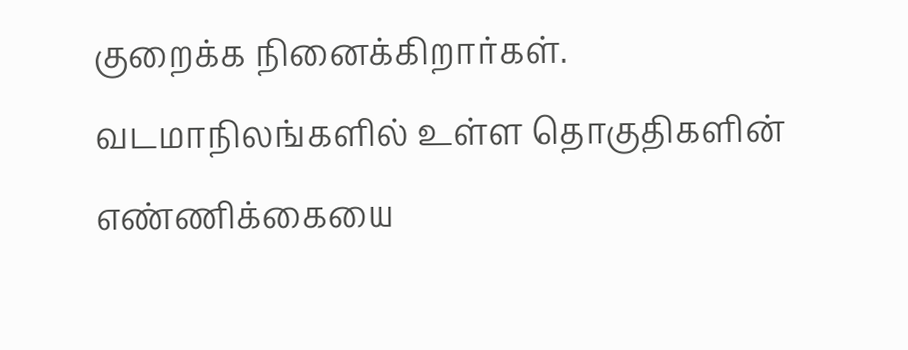குறைக்க நினைக்கிறார்கள். வடமாநிலங்களில் உள்ள தொகுதிகளின் எண்ணிக்கையை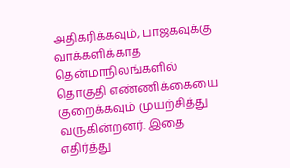அதிகரிக்கவும், பாஜகவுக்கு வாக்களிக்காத தென்மாநிலங்களில் தொகுதி எண்ணிக்கையை குறைக்கவும் முயற்சித்து வருகின்றனர். இதை எதிர்த்து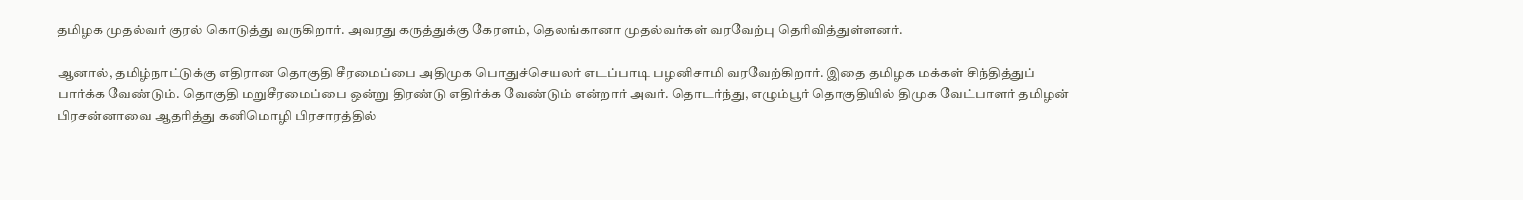தமிழக முதல்வர் குரல் கொடுத்து வருகிறார். அவரது கருத்துக்கு கேரளம், தெலங்கானா முதல்வர்கள் வரவேற்பு தெரிவித்துள்ளனர்.

ஆனால், தமிழ்நாட்டுக்கு எதிரான தொகுதி சீரமைப்பை அதிமுக பொதுச்செயலர் எடப்பாடி பழனிசாமி வரவேற்கிறார். இதை தமிழக மக்கள் சிந்தித்துப் பார்க்க வேண்டும். தொகுதி மறுசீரமைப்பை ஒன்று திரண்டு எதிர்க்க வேண்டும் என்றார் அவர். தொடர்ந்து, எழும்பூர் தொகுதியில் திமுக வேட்பாளர் தமிழன் பிரசன்னாவை ஆதரித்து கனிமொழி பிரசாரத்தில்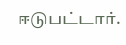ஈடுபட்டார்.